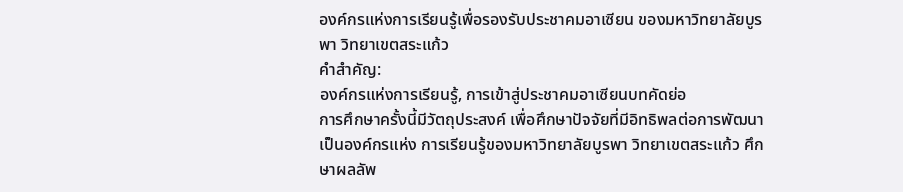องค์กรแห่งการเรียนรู้เพื่อรองรับประชาคมอาเซียน ของมหาวิทยาลัยบูรพา วิทยาเขตสระแก้ว
คำสำคัญ:
องค์กรแห่งการเรียนรู้, การเข้าสู่ประชาคมอาเซียนบทคัดย่อ
การศึกษาครั้งนี้มีวัตถุประสงค์ เพื่อศึกษาปัจจัยที่มีอิทธิพลต่อการพัฒนาเป็นองค์กรแห่ง การเรียนรู้ของมหาวิทยาลัยบูรพา วิทยาเขตสระแก้ว ศึกษาผลลัพ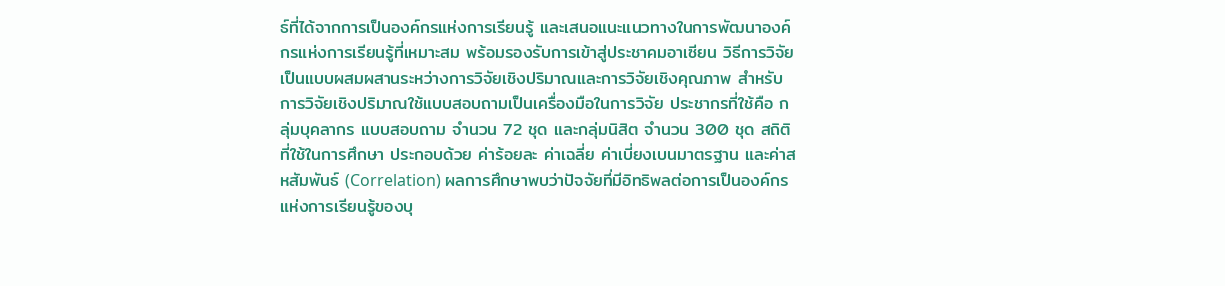ธ์ที่ได้จากการเป็นองค์กรแห่งการเรียนรู้ และเสนอแนะแนวทางในการพัฒนาองค์กรแห่งการเรียนรู้ที่เหมาะสม พร้อมรองรับการเข้าสู่ประชาคมอาเซียน วิธีการวิจัยเป็นแบบผสมผสานระหว่างการวิจัยเชิงปริมาณและการวิจัยเชิงคุณภาพ สำหรับการวิจัยเชิงปริมาณใช้แบบสอบถามเป็นเครื่องมือในการวิจัย ประชากรที่ใช้คือ กลุ่มบุคลากร แบบสอบถาม จำนวน 72 ชุด และกลุ่มนิสิต จำนวน 300 ชุด สถิติที่ใช้ในการศึกษา ประกอบด้วย ค่าร้อยละ ค่าเฉลี่ย ค่าเบี่ยงเบนมาตรฐาน และค่าสหสัมพันธ์ (Correlation) ผลการศึกษาพบว่าปัจจัยที่มีอิทธิพลต่อการเป็นองค์กรแห่งการเรียนรู้ของบุ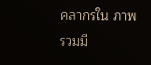คลากรใน ภาพรวมมี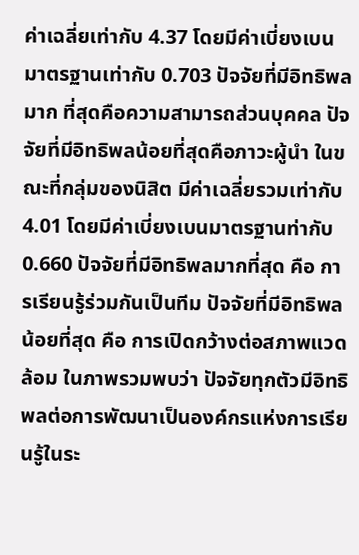ค่าเฉลี่ยเท่ากับ 4.37 โดยมีค่าเบี่ยงเบนมาตรฐานเท่ากับ 0.703 ปัจจัยที่มีอิทธิพลมาก ที่สุดคือความสามารถส่วนบุคคล ปัจจัยที่มีอิทธิพลน้อยที่สุดคือภาวะผู้นำ ในขณะที่กลุ่มของนิสิต มีค่าเฉลี่ยรวมเท่ากับ 4.01 โดยมีค่าเบี่ยงเบนมาตรฐานท่ากับ 0.660 ปัจจัยที่มีอิทธิพลมากที่สุด คือ การเรียนรู้ร่วมกันเป็นทีม ปัจจัยที่มีอิทธิพลน้อยที่สุด คือ การเปิดกว้างต่อสภาพแวดล้อม ในภาพรวมพบว่า ปัจจัยทุกตัวมีอิทธิพลต่อการพัฒนาเป็นองค์กรแห่งการเรียนรู้ในระ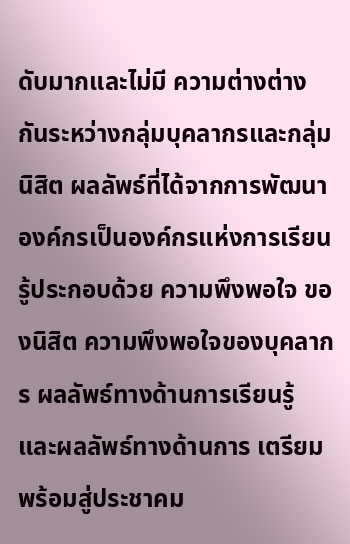ดับมากและไม่มี ความต่างต่างกันระหว่างกลุ่มบุคลากรและกลุ่มนิสิต ผลลัพธ์ที่ได้จากการพัฒนาองค์กรเป็นองค์กรแห่งการเรียนรู้ประกอบด้วย ความพึงพอใจ ของนิสิต ความพึงพอใจของบุคลากร ผลลัพธ์ทางด้านการเรียนรู้ และผลลัพธ์ทางด้านการ เตรียมพร้อมสู่ประชาคม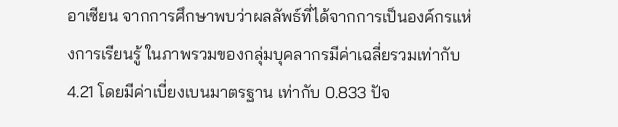อาเซียน จากการศึกษาพบว่าผลลัพธ์ที่ได้จากการเป็นองค์กรแห่งการเรียนรู้ ในภาพรวมของกลุ่มบุคลากรมีค่าเฉลี่ยรวมเท่ากับ 4.21 โดยมีค่าเบี่ยงเบนมาตรฐาน เท่ากับ 0.833 ปัจ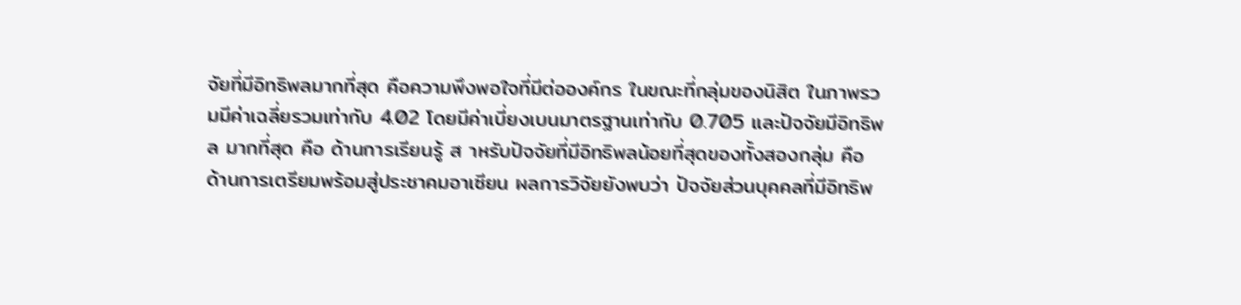จัยที่มีอิทธิพลมากที่สุด คือความพึงพอใจที่มีต่อองค์กร ในขณะที่กลุ่มของนิสิต ในภาพรวมมีค่าเฉลี่ยรวมเท่ากับ 4.02 โดยมีค่าเบี่ยงเบนมาตรฐานเท่ากับ 0.705 และปัจจัยมีอิทธิพล มากที่สุด คือ ด้านการเรียนรู้ ส าหรับปัจจัยที่มีอิทธิพลน้อยที่สุดของทั้งสองกลุ่ม คือ ด้านการเตรียมพร้อมสู่ประชาคมอาเซียน ผลการวิจัยยังพบว่า ปัจจัยส่วนบุคคลที่มีอิทธิพ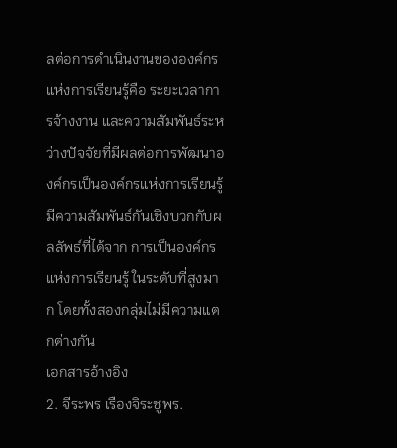ลต่อการดำเนินงานขององค์กรแห่งการเรียนรู้คือ ระยะเวลาการจ้างงาน และความสัมพันธ์ระหว่างปัจจัยที่มีผลต่อการพัฒนาองค์กรเป็นองค์กรแห่งการเรียนรู้มีความสัมพันธ์กันเชิงบวกกับผลลัพธ์ที่ได้จาก การเป็นองค์กรแห่งการเรียนรู้ ในระดับที่สูงมาก โดยทั้งสองกลุ่มไม่มีความแตกต่างกัน
เอกสารอ้างอิง
2. จีระพร เรืองจิระชูพร.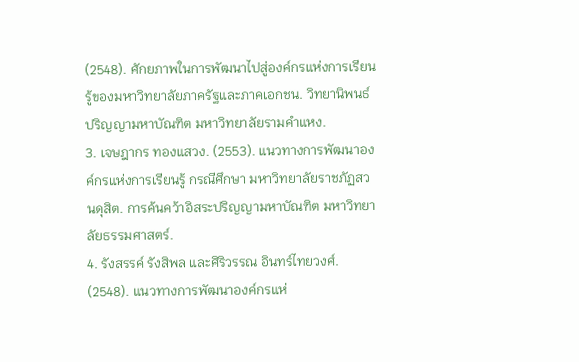(2548). ศักยภาพในการพัฒนาไปสู่องค์กรแห่งการเรียนรู้ของมหาวิทยาลัยภาครัฐและภาคเอกชน. วิทยานิพนธ์ปริญญามหาบัณฑิต มหาวิทยาลัยรามคำแหง.
3. เจษฎากร ทองแสวง. (2553). แนวทางการพัฒนาองค์กรแห่งการเรียนรู้ กรณีศึกษา มหาวิทยาลัยราชภัฏสวนดุสิต. การค้นคว้าอิสระปริญญามหาบัณฑิต มหาวิทยาลัยธรรมศาสตร์.
4. รังสรรค์ รังสิพล และศิริวรรณ อินทร์ไทยวงศ์. (2548). แนวทางการพัฒนาองค์กรแห่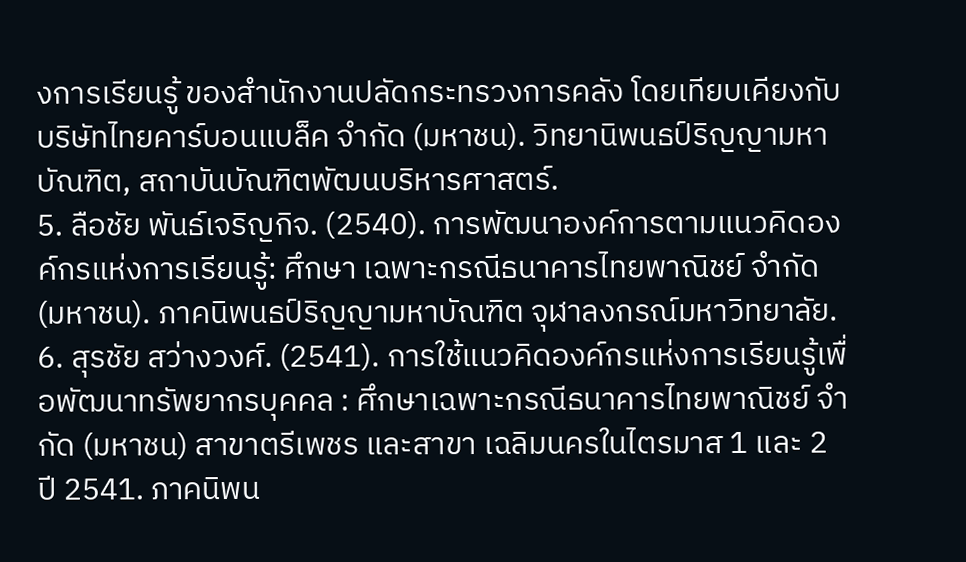งการเรียนรู้ ของสำนักงานปลัดกระทรวงการคลัง โดยเทียบเคียงกับบริษัทไทยคาร์บอนแบล็ค จำกัด (มหาชน). วิทยานิพนธป์ริญญามหาบัณฑิต, สถาบันบัณฑิตพัฒนบริหารศาสตร์.
5. ลือชัย พันธ์เจริญกิจ. (2540). การพัฒนาองค์การตามแนวคิดองค์กรแห่งการเรียนรู้: ศึกษา เฉพาะกรณีธนาคารไทยพาณิชย์ จำกัด (มหาชน). ภาคนิพนธป์ริญญามหาบัณฑิต จุฬาลงกรณ์มหาวิทยาลัย.
6. สุรชัย สว่างวงศ์. (2541). การใช้แนวคิดองค์กรแห่งการเรียนรู้เพื่อพัฒนาทรัพยากรบุคคล : ศึกษาเฉพาะกรณีธนาคารไทยพาณิชย์ จำกัด (มหาชน) สาขาตรีเพชร และสาขา เฉลิมนครในไตรมาส 1 และ 2 ปี 2541. ภาคนิพน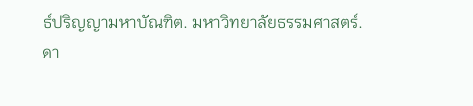ธ์ปริญญามหาบัณฑิต. มหาวิทยาลัยธรรมศาสตร์.
ดา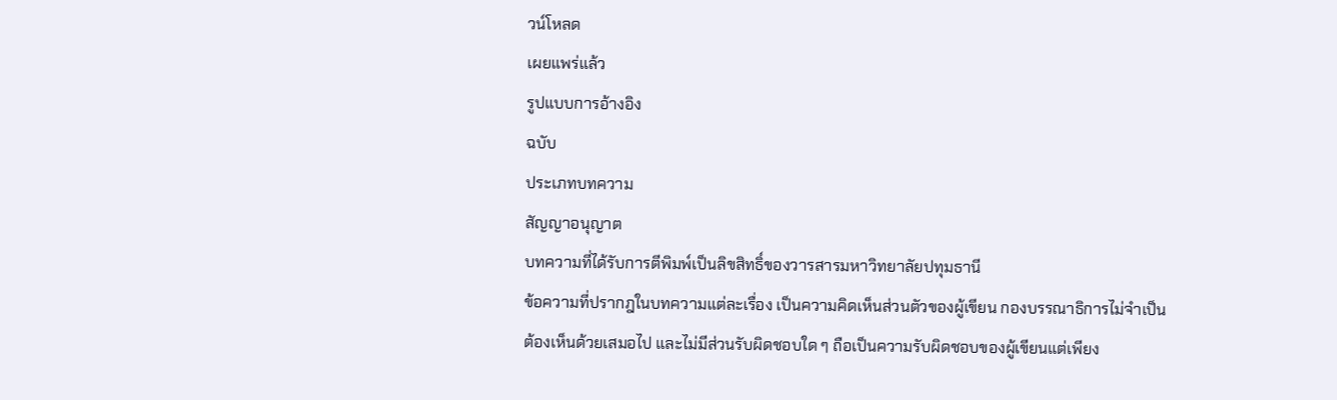วน์โหลด
เผยแพร่แล้ว
รูปแบบการอ้างอิง
ฉบับ
ประเภทบทความ
สัญญาอนุญาต
บทความที่ได้รับการตีพิมพ์เป็นลิขสิทธิ์ของวารสารมหาวิทยาลัยปทุมธานี
ข้อความที่ปรากฎในบทความแต่ละเรื่อง เป็นความคิดเห็นส่วนตัวของผู้เขียน กองบรรณาธิการไม่จำเป็นต้องเห็นด้วยเสมอไป และไม่มีส่วนรับผิดชอบใด ๆ ถือเป็นความรับผิดชอบของผู้เขียนแต่เพียง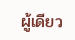ผู้เดียว